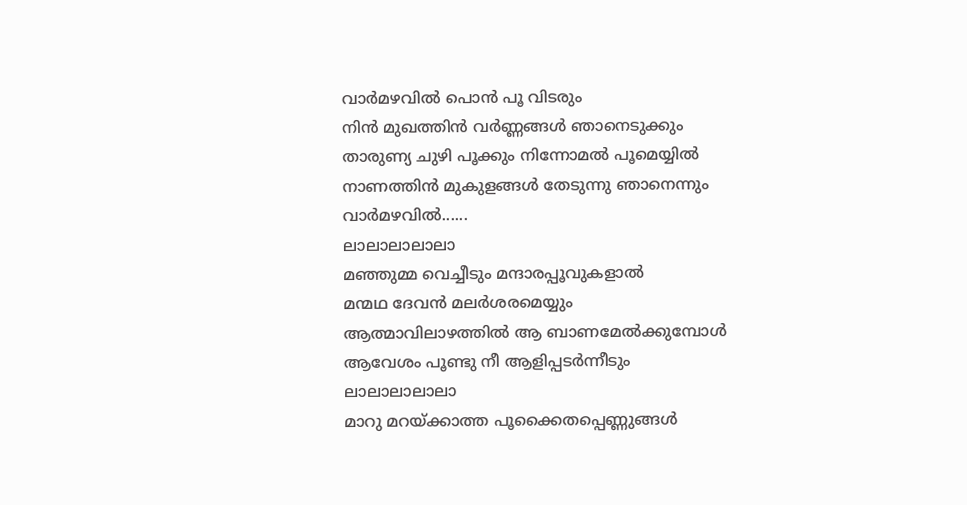വാർമഴവിൽ പൊൻ പൂ വിടരും
നിൻ മുഖത്തിൻ വർണ്ണങ്ങൾ ഞാനെടുക്കും
താരുണ്യ ചുഴി പൂക്കും നിന്നോമൽ പൂമെയ്യിൽ
നാണത്തിൻ മുകുളങ്ങൾ തേടുന്നു ഞാനെന്നും
വാർമഴവിൽ......
ലാലാലാലാലാ
മഞ്ഞുമ്മ വെച്ചീടും മന്ദാരപ്പൂവുകളാൽ
മന്മഥ ദേവൻ മലർശരമെയ്യും
ആത്മാവിലാഴത്തിൽ ആ ബാണമേൽക്കുമ്പോൾ
ആവേശം പൂണ്ടു നീ ആളിപ്പടർന്നീടും
ലാലാലാലാലാ
മാറു മറയ്ക്കാത്ത പൂക്കൈതപ്പെണ്ണുങ്ങൾ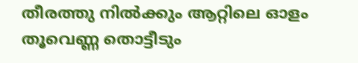തീരത്തു നിൽക്കും ആറ്റിലെ ഓളം
തൂവെണ്ണ തൊട്ടീടും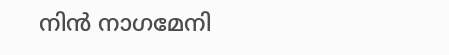നിൻ നാഗമേനി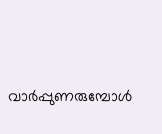വാർപ്പുണരുമ്പോൾ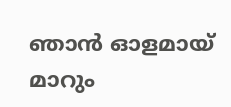ഞാൻ ഓളമായ് മാറും